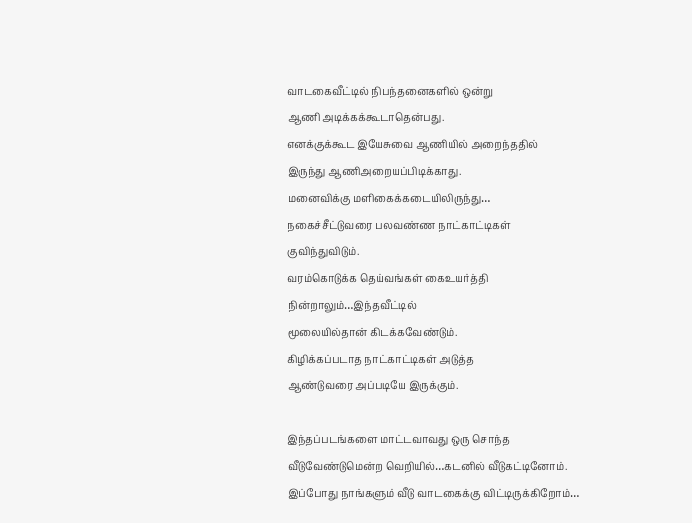வாடகைவீட்டில் நிபந்தனைகளில் ஒன்று
ஆணி அடிக்கக்கூடாதென்பது.
எனக்குக்கூட இயேசுவை ஆணியில் அறைந்ததில்
இருந்து ஆணிஅறையப்பிடிக்காது.
மனைவிக்கு மளிகைக்கடையிலிருந்து…
நகைச்சீட்டுவரை பலவண்ண நாட்காட்டிகள்
குவிந்துவிடும்.
வரம்கொடுக்க தெய்வங்கள் கைஉயர்த்தி
நின்றாலும்…இந்தவீட்டில்
மூலையில்தான் கிடக்கவேண்டும்.
கிழிக்கப்படாத நாட்காட்டிகள் அடுத்த
ஆண்டுவரை அப்படியே இருக்கும்.

இந்தப்படங்களை மாட்டவாவது ஒரு சொந்த
வீடுவேண்டுமென்ற வெறியில்…கடனில் வீடுகட்டினோம்.
இப்போது நாங்களும் வீடு வாடகைக்கு விட்டிருக்கிறோம்…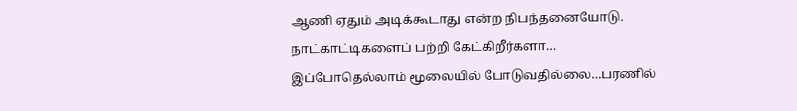ஆணி ஏதும் அடிக்கூடாது என்ற நிபந்தனையோடு.
நாட்காட்டிகளைப் பற்றி கேட்கிறீர்களா…
இப்போதெல்லாம் மூலையில் போடுவதில்லை…பரணில்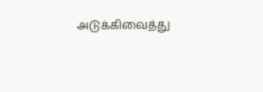அடுக்கிவைத்து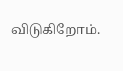விடுகிறோம்.